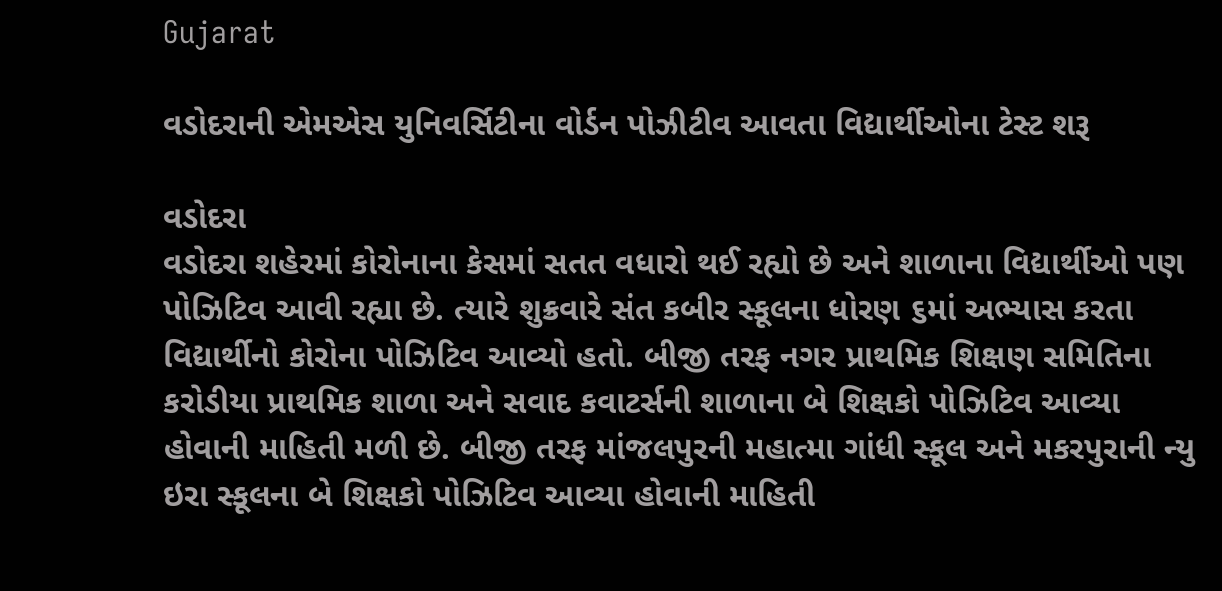Gujarat

વડોદરાની એમએસ યુનિવર્સિટીના વોર્ડન પોઝીટીવ આવતા વિદ્યાર્થીઓના ટેસ્ટ શરૂ

વડોદરા
વડોદરા શહેરમાં કોરોનાના કેસમાં સતત વધારો થઈ રહ્યો છે અને શાળાના વિદ્યાર્થીઓ પણ પોઝિટિવ આવી રહ્યા છે. ત્યારે શુક્રવારે સંત કબીર સ્કૂલના ધોરણ ૬માં અભ્યાસ કરતા વિદ્યાર્થીનો કોરોના પોઝિટિવ આવ્યો હતો. બીજી તરફ નગર પ્રાથમિક શિક્ષણ સમિતિના કરોડીયા પ્રાથમિક શાળા અને સવાદ કવાટર્સની શાળાના બે શિક્ષકો પોઝિટિવ આવ્યા હોવાની માહિતી મળી છે. બીજી તરફ માંજલપુરની મહાત્મા ગાંધી સ્કૂલ અને મકરપુરાની ન્યુ ઇરા સ્કૂલના બે શિક્ષકો પોઝિટિવ આવ્યા હોવાની માહિતી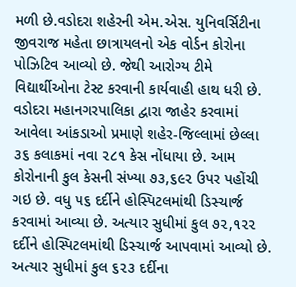મળી છે.વડોદરા શહેરની એમ.એસ. યુનિવર્સિટીના જીવરાજ મહેતા છાત્રાયલનો એક વોર્ડન કોરોના પોઝિટિવ આવ્યો છે. જેથી આરોગ્ય ટીમે વિદ્યાર્થીઓના ટેસ્ટ કરવાની કાર્યવાહી હાથ ધરી છે. વડોદરા મહાનગરપાલિકા દ્વારા જાહેર કરવામાં આવેલા આંકડાઓ પ્રમાણે શહેર-જિલ્લામાં છેલ્લા ૩૬ કલાકમાં નવા ૨૮૧ કેસ નોંધાયા છે. આમ કોરોનાની કુલ કેસની સંખ્યા ૭૩,૬૯૨ ઉપર પહોંચી ગઇ છે. વધુ ૫૬ દર્દીને હોસ્પિટલમાંથી ડિસ્ચાર્જ કરવામાં આવ્યા છે. અત્યાર સુધીમાં કુલ ૭૨,૧૨૨ દર્દીને હોસ્પિટલમાંથી ડિસ્ચાર્જ આપવામાં આવ્યો છે. અત્યાર સુધીમાં કુલ ૬૨૩ દર્દીના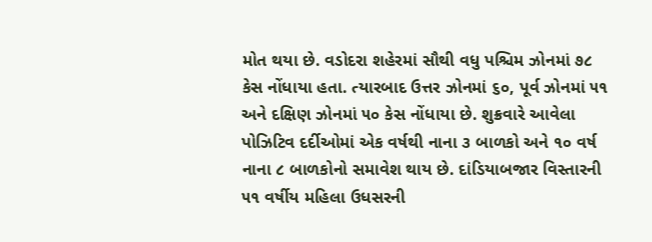મોત થયા છે. વડોદરા શહેરમાં સૌથી વધુ પશ્ચિમ ઝોનમાં ૭૮ કેસ નોંધાયા હતા. ત્યારબાદ ઉત્તર ઝોનમાં ૬૦, પૂર્વ ઝોનમાં ૫૧ અને દક્ષિણ ઝોનમાં ૫૦ કેસ નોંધાયા છે. શુક્રવારે આવેલા પોઝિટિવ દર્દીઓમાં એક વર્ષથી નાના ૩ બાળકો અને ૧૦ વર્ષ નાના ૮ બાળકોનો સમાવેશ થાય છે. દાંડિયાબજાર વિસ્તારની ૫૧ વર્ષીય મહિલા ઉધસરની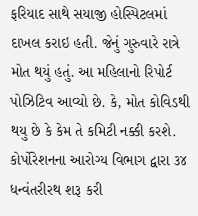ફરિયાદ સાથે સયાજી હોસ્પિટલમાં દાખલ કરાઇ હતી. જેનું ગુરુવારે રાત્રે મોત થયું હતું. આ મહિલાનો રિપોર્ટ પોઝિટિવ આવ્યો છે. કે, મોત કોવિડથી થયુ છે કે કેમ તે કમિટી નક્કી કરશે. કોર્પોરેશનના આરોગ્ય વિભાગ દ્વારા ૩૪ ધન્વંતરીરથ શરૂ કરી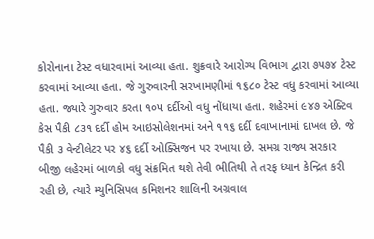કોરોનાના ટેસ્ટ વધારવામાં આવ્યા હતા. શુક્રવારે આરોગ્ય વિભાગ દ્વારા ૭૫૭૪ ટેસ્ટ કરવામાં આવ્યા હતા. જે ગુરુવારની સરખામણીમાં ૧૬૮૦ ટેસ્ટ વધુ કરવામાં આવ્યા હતા. જ્યારે ગુરુવાર કરતા ૧૦૫ દર્દીઓ વધુ નોંધાયા હતા. શહેરમાં ૯૪૭ એક્ટિવ કેસ પૈકી ૮૩૧ દર્દી હોમ આઇસોલેશનમાં અને ૧૧૬ દર્દી દવાખાનામાં દાખલ છે. જે પૈકી ૩ વેન્ટીલેટર પર ૪૬ દર્દી ઓક્સિજન પર રખાયા છે. સમગ્ર રાજ્ય સરકાર બીજી લહેરમાં બાળકો વધુ સંક્રમિત થશે તેવી ભીતિથી તે તરફ ધ્યાન કેન્દ્રિત કરી રહી છે, ત્યારે મ્યુનિસિપલ કમિશનર શાલિની અગ્રવાલ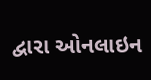દ્વારા ઓનલાઇન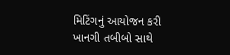મિટિંગનું આયોજન કરી ખાનગી તબીબો સાથે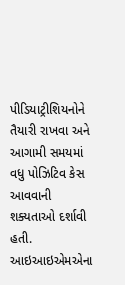પીડિયાટ્રીશિયનોને તૈયારી રાખવા અને આગામી સમયમાં વધુ પોઝિટિવ કેસ આવવાની શક્યતાઓ દર્શાવી હતી. આઇઆઇએમએના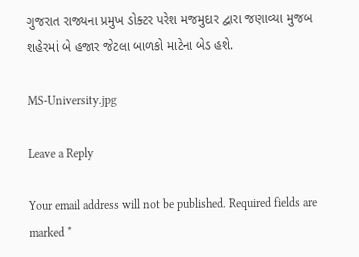ગુજરાત રાજ્યના પ્રમુખ ડોક્ટર પરેશ મજમુદાર દ્વારા જણાવ્યા મુજબ શહેરમાં બે હજાર જેટલા બાળકો માટેના બેડ હશે.

MS-University.jpg

Leave a Reply

Your email address will not be published. Required fields are marked *